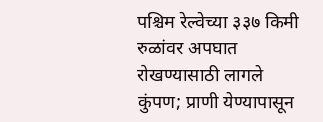पश्चिम रेल्वेच्या ३३७ किमी रुळांवर अपघात रोखण्यासाठी लागले कुंपण; प्राणी येण्यापासून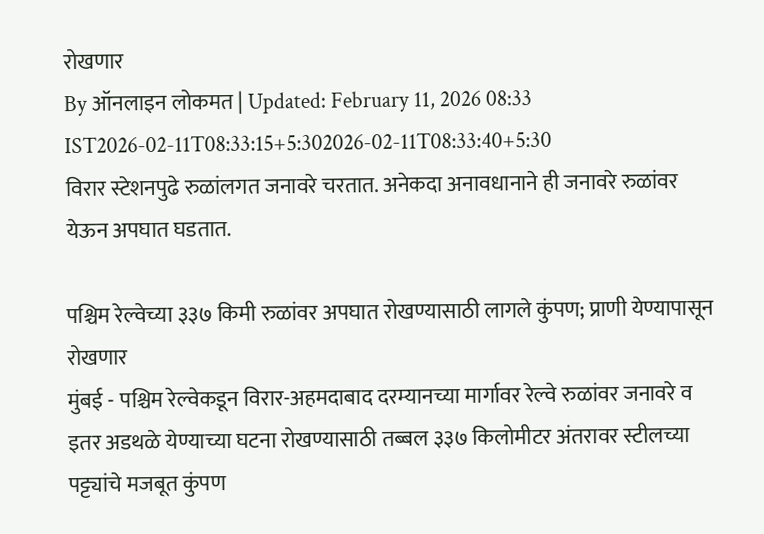रोखणार
By ऑनलाइन लोकमत | Updated: February 11, 2026 08:33 IST2026-02-11T08:33:15+5:302026-02-11T08:33:40+5:30
विरार स्टेशनपुढे रुळांलगत जनावरे चरतात. अनेकदा अनावधानाने ही जनावरे रुळांवर येऊन अपघात घडतात.

पश्चिम रेल्वेच्या ३३७ किमी रुळांवर अपघात रोखण्यासाठी लागले कुंपण; प्राणी येण्यापासून रोखणार
मुंबई - पश्चिम रेल्वेकडून विरार-अहमदाबाद दरम्यानच्या मार्गावर रेल्वे रुळांवर जनावरे व इतर अडथळे येण्याच्या घटना रोखण्यासाठी तब्बल ३३७ किलोमीटर अंतरावर स्टीलच्या पट्ट्यांचे मजबूत कुंपण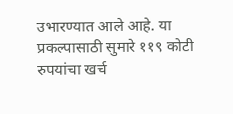उभारण्यात आले आहे. या प्रकल्पासाठी सुमारे ११९ कोटी रुपयांचा खर्च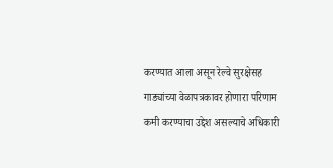करण्यात आला असून रेल्वे सुरक्षेसह गाड्यांच्या वेळापत्रकावर होणारा परिणाम कमी करण्याचा उद्देश असल्याचे अधिकारी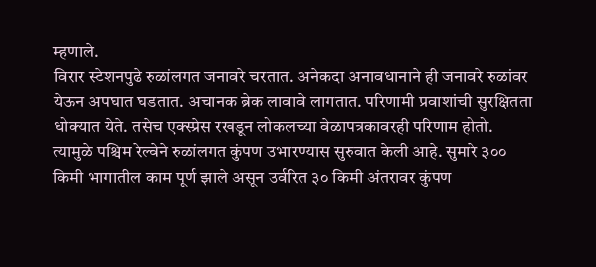म्हणाले.
विरार स्टेशनपुढे रुळांलगत जनावरे चरतात. अनेकदा अनावधानाने ही जनावरे रुळांवर येऊन अपघात घडतात. अचानक ब्रेक लावावे लागतात. परिणामी प्रवाशांची सुरक्षितता धोक्यात येते. तसेच एक्स्प्रेस रखडून लोकलच्या वेळापत्रकावरही परिणाम होतो. त्यामुळे पश्चिम रेल्वेने रुळांलगत कुंपण उभारण्यास सुरुवात केली आहे. सुमारे ३०० किमी भागातील काम पूर्ण झाले असून उर्वरित ३० किमी अंतरावर कुंपण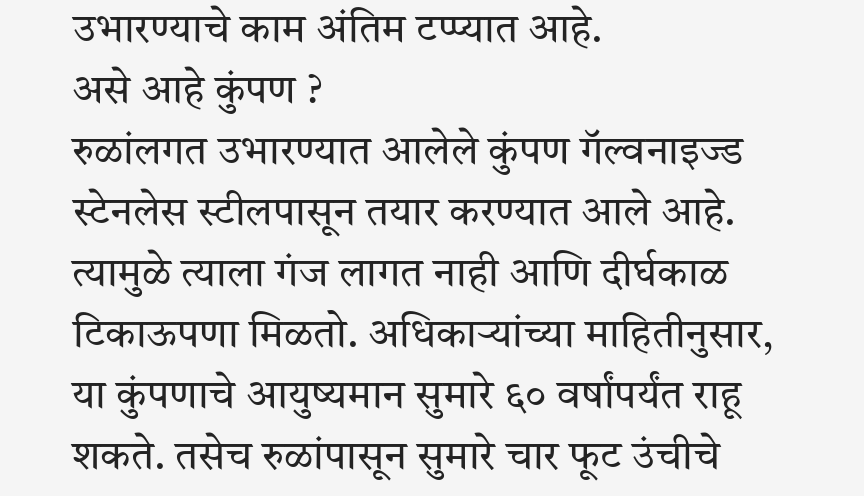उभारण्याचे काम अंतिम टप्प्यात आहे.
असे आहे कुंपण ?
रुळांलगत उभारण्यात आलेले कुंपण गॅल्वनाइज्ड स्टेनलेस स्टीलपासून तयार करण्यात आले आहे. त्यामुळे त्याला गंज लागत नाही आणि दीर्घकाळ टिकाऊपणा मिळतो. अधिकाऱ्यांच्या माहितीनुसार, या कुंपणाचे आयुष्यमान सुमारे ६० वर्षांपर्यंत राहू शकते. तसेच रुळांपासून सुमारे चार फूट उंचीचे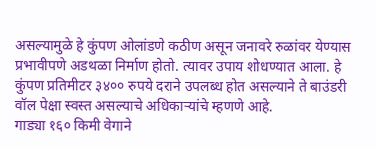असल्यामुळे हे कुंपण ओलांडणे कठीण असून जनावरे रुळांवर येण्यास प्रभावीपणे अडथळा निर्माण होतो. त्यावर उपाय शोधण्यात आला. हे कुंपण प्रतिमीटर ३४०० रुपये दराने उपलब्ध होत असल्याने ते बाउंडरी वॉल पेक्षा स्वस्त असल्याचे अधिकाऱ्यांचे म्हणणे आहे.
गाड्या १६० किमी वेगाने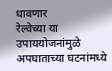धावणार
रेल्वेच्या या उपाययोजनांमुळे अपघाताच्या घटनांमध्ये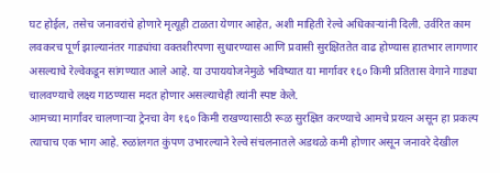घट होईल, तसेच जनावरांचे होणारे मृत्यूही टाळता येणार आहेत, अशी माहिती रेल्वे अधिकाऱ्यांनी दिली. उर्वरित काम लवकरच पूर्ण झाल्यानंतर गाड्यांचा वक्तशीरपणा सुधारण्यास आणि प्रवासी सुरक्षिततेत वाढ होण्यास हातभार लागणार असल्याचे रेल्वेकडून सांगण्यात आले आहे. या उपाययोजनेमुळे भविष्यात या मार्गावर १६० किमी प्रतितास वेगाने गाड्या चालवण्याचे लक्ष्य गाठण्यास मदत होणार असल्याचेही त्यांनी स्पष्ट केले.
आमच्या मार्गांवर चालणाऱ्या ट्रेनचा वेग १६० किमी राखण्यासाठी रूळ सुरक्षित करण्याचे आमचे प्रयत्न असून हा प्रकल्प त्याचाच एक भाग आहे. रुळांलगत कुंपण उभारल्याने रेल्वे संचलनातले अडथळे कमी होणार असून जनावरे देखील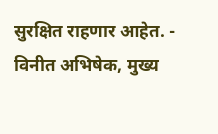सुरक्षित राहणार आहेत. - विनीत अभिषेक, मुख्य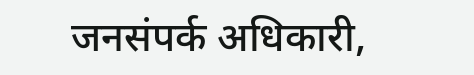जनसंपर्क अधिकारी,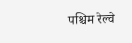पश्चिम रेल्वे